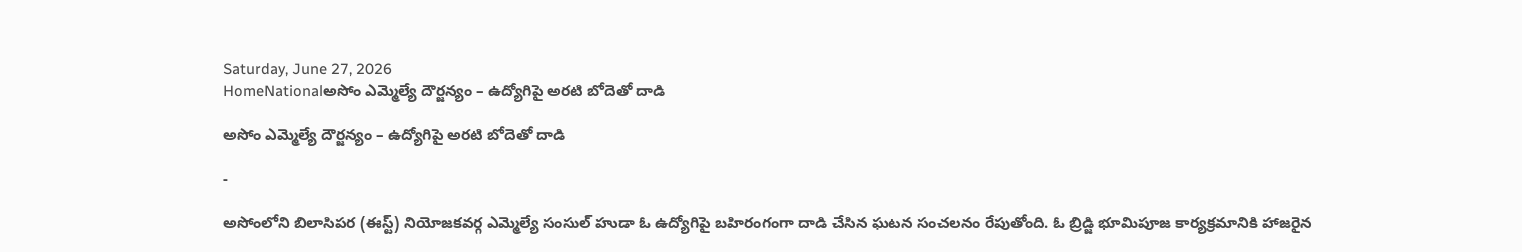Saturday, June 27, 2026
HomeNationalఅసోం ఎమ్మెల్యే దౌర్జన్యం – ఉద్యోగిపై అరటి బోదెతో దాడి

అసోం ఎమ్మెల్యే దౌర్జన్యం – ఉద్యోగిపై అరటి బోదెతో దాడి

-

అసోంలోని బిలాసిపర (ఈస్ట్) నియోజకవర్గ ఎమ్మెల్యే సంసుల్ హుడా ఓ ఉద్యోగిపై బహిరంగంగా దాడి చేసిన ఘటన సంచలనం రేపుతోంది. ఓ బ్రిడ్జి భూమిపూజ కార్యక్రమానికి హాజరైన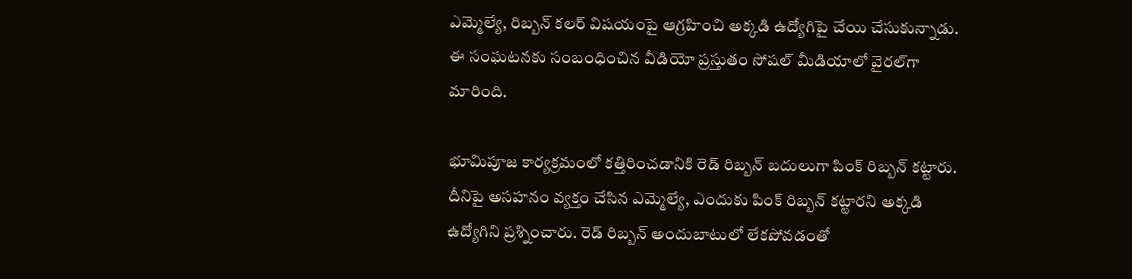ఎమ్మెల్యే, రిబ్బన్ కలర్ విషయంపై ఆగ్రహించి అక్కడి ఉద్యోగిపై చేయి చేసుకున్నాడు. ఈ సంఘటనకు సంబంధించిన వీడియో ప్రస్తుతం సోషల్ మీడియాలో వైరల్‌గా మారింది.

భూమిపూజ కార్యక్రమంలో కత్తిరించడానికి రెడ్ రిబ్బన్ బదులుగా పింక్ రిబ్బన్ కట్టారు. దీనిపై అసహనం వ్యక్తం చేసిన ఎమ్మెల్యే, ఎందుకు పింక్ రిబ్బన్ కట్టారని అక్కడి ఉద్యోగిని ప్రశ్నించారు. రెడ్ రిబ్బన్ అందుబాటులో లేకపోవడంతో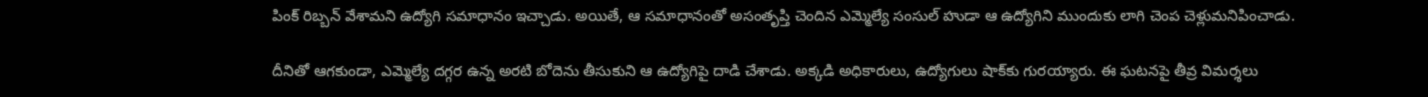పింక్ రిబ్బన్ వేశామని ఉద్యోగి సమాధానం ఇచ్చాడు. అయితే, ఆ సమాధానంతో అసంతృప్తి చెందిన ఎమ్మెల్యే సంసుల్ హుడా ఆ ఉద్యోగిని ముందుకు లాగి చెంప చెళ్లుమనిపించాడు.

దీనితో ఆగకుండా, ఎమ్మెల్యే దగ్గర ఉన్న అరటి బోదెను తీసుకుని ఆ ఉద్యోగిపై దాడి చేశాడు. అక్కడి అధికారులు, ఉద్యోగులు షాక్‌కు గురయ్యారు. ఈ ఘటనపై తీవ్ర విమర్శలు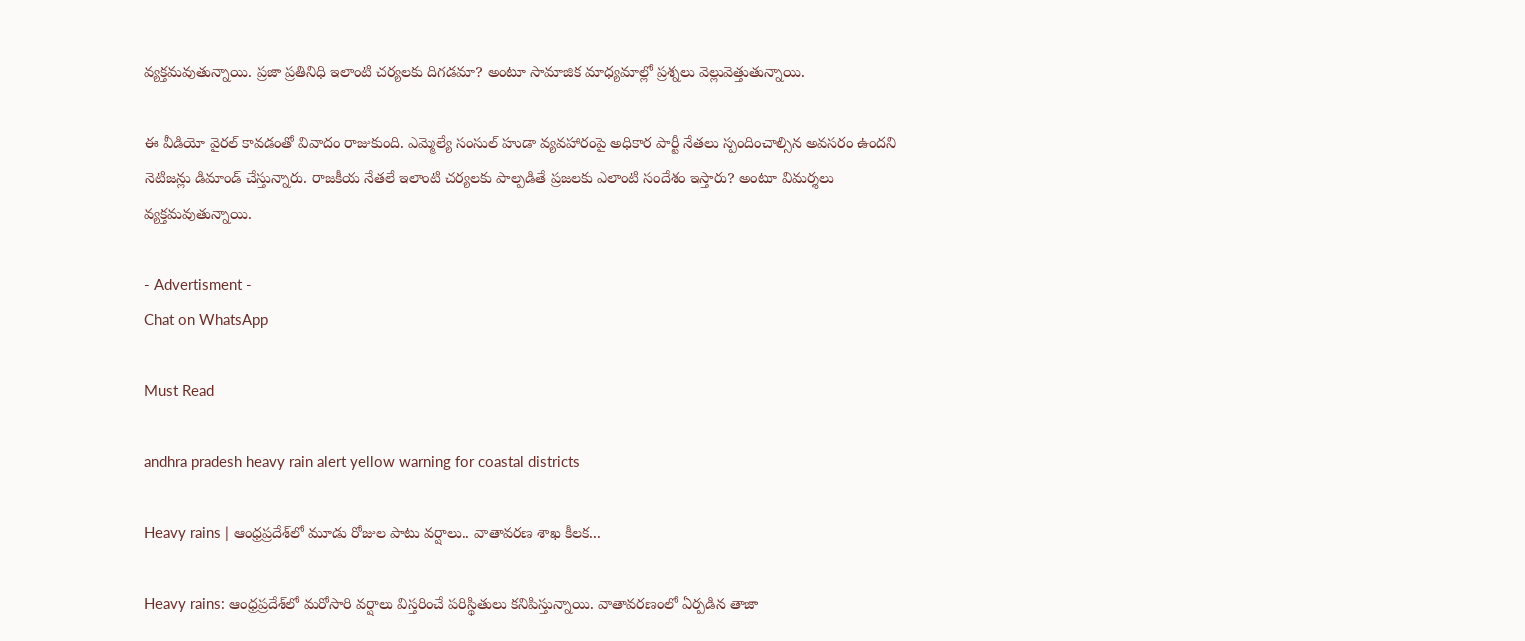వ్యక్తమవుతున్నాయి. ప్రజా ప్రతినిధి ఇలాంటి చర్యలకు దిగడమా? అంటూ సామాజిక మాధ్యమాల్లో ప్రశ్నలు వెల్లువెత్తుతున్నాయి.

ఈ వీడియో వైరల్ కావడంతో వివాదం రాజుకుంది. ఎమ్మెల్యే సంసుల్ హుడా వ్యవహారంపై అధికార పార్టీ నేతలు స్పందించాల్సిన అవసరం ఉందని నెటిజన్లు డిమాండ్ చేస్తున్నారు. రాజకీయ నేతలే ఇలాంటి చర్యలకు పాల్పడితే ప్రజలకు ఎలాంటి సందేశం ఇస్తారు? అంటూ విమర్శలు వ్యక్తమవుతున్నాయి.

- Advertisment -
Chat on WhatsApp

Must Read

andhra pradesh heavy rain alert yellow warning for coastal districts

Heavy rains | ఆంధ్రప్రదేశ్‌లో మూడు రోజుల పాటు వర్షాలు.. వాతావరణ శాఖ కీలక...

Heavy rains: ఆంధ్రప్రదేశ్‌లో మరోసారి వర్షాలు విస్తరించే పరిస్థితులు కనిపిస్తున్నాయి. వాతావరణంలో ఏర్పడిన తాజా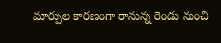మార్పుల కారణంగా రానున్న రెండు నుంచి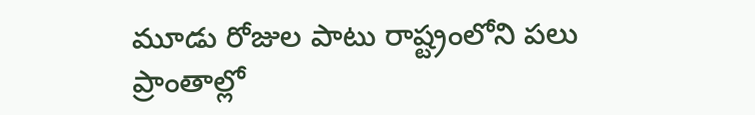మూడు రోజుల పాటు రాష్ట్రంలోని పలు ప్రాంతాల్లో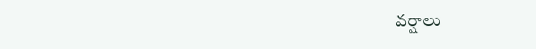వర్షాలు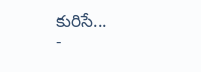కురిసే...
-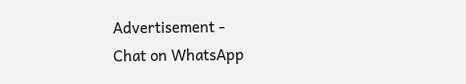Advertisement -
Chat on WhatsApp